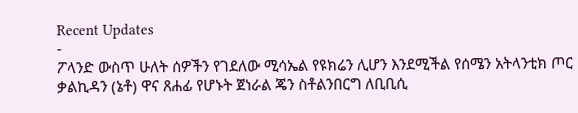Recent Updates
-
ፖላንድ ውስጥ ሁለት ሰዎችን የገደለው ሚሳኤል የዩክሬን ሊሆን እንደሚችል የሰሜን አትላንቲክ ጦር ቃልኪዳን (ኔቶ) ዋና ጸሐፊ የሆኑት ጀነራል ጄን ስቶልንበርግ ለቢቢሲ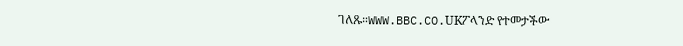ገለጹ።WWW.BBC.CO.UKፖላንድ የተመታችው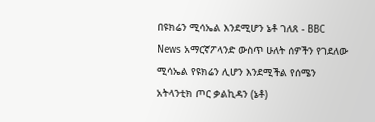በዩክሬን ሚሳኤል እንደሚሆን ኔቶ ገለጸ - BBC News አማርኛፖላንድ ውስጥ ሁለት ሰዎችን የገደለው ሚሳኤል የዩክሬን ሊሆን እንደሚችል የሰሜን አትላንቲክ ጦር ቃልኪዳን (ኔቶ)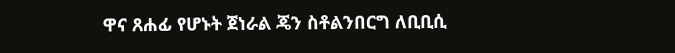ዋና ጸሐፊ የሆኑት ጀነራል ጄን ስቶልንበርግ ለቢቢሲ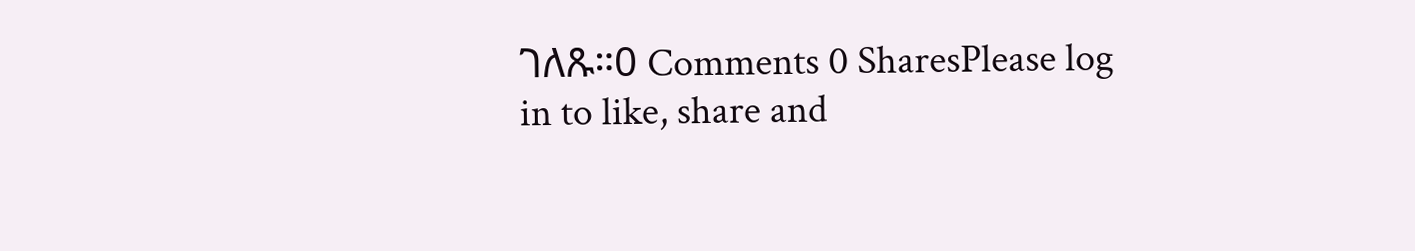ገለጹ።0 Comments 0 SharesPlease log in to like, share and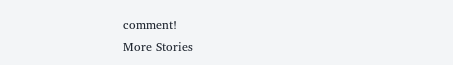comment!
More Stories